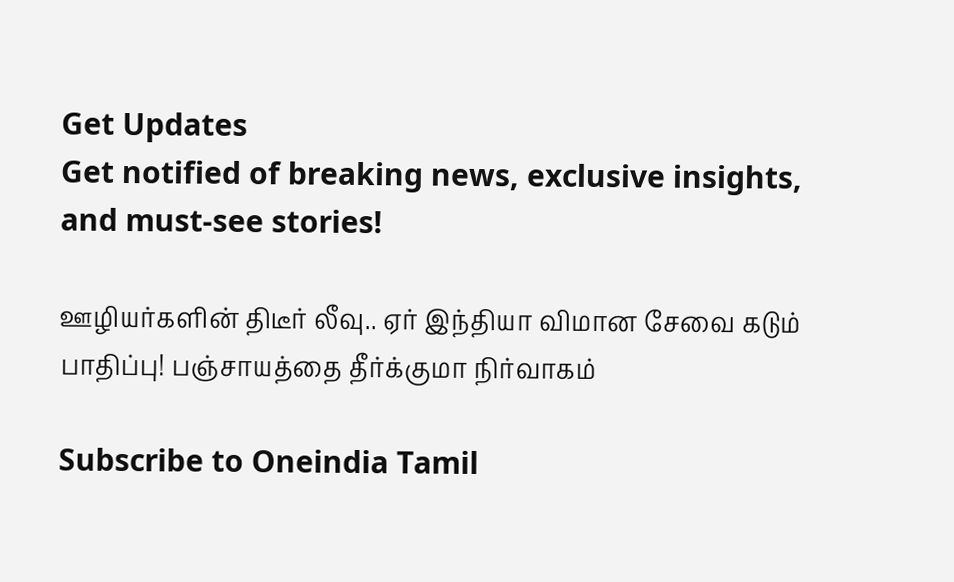Get Updates
Get notified of breaking news, exclusive insights, and must-see stories!

ஊழியர்களின் திடீர் லீவு.. ஏர் இந்தியா விமான சேவை கடும் பாதிப்பு! பஞ்சாயத்தை தீர்க்குமா நிர்வாகம்

Subscribe to Oneindia Tamil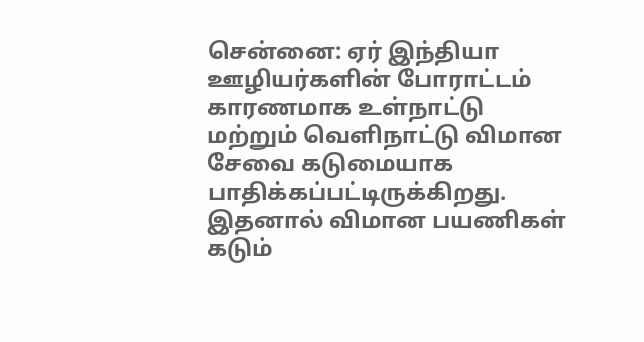சென்னை: ஏர் இந்தியா ஊழியர்களின் போராட்டம் காரணமாக உள்நாட்டு மற்றும் வெளிநாட்டு விமான சேவை கடுமையாக பாதிக்கப்பட்டிருக்கிறது. இதனால் விமான பயணிகள் கடும்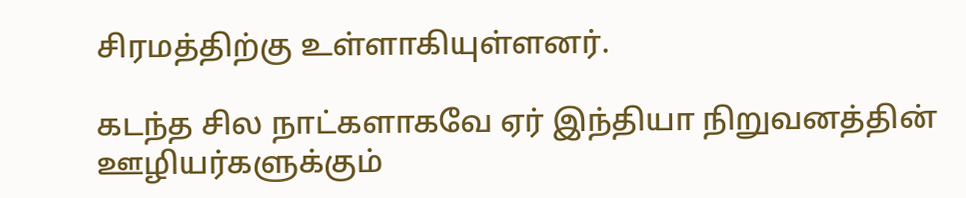சிரமத்திற்கு உள்ளாகியுள்ளனர்.

கடந்த சில நாட்களாகவே ஏர் இந்தியா நிறுவனத்தின் ஊழியர்களுக்கும்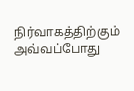நிர்வாகத்திற்கும் அவ்வப்போது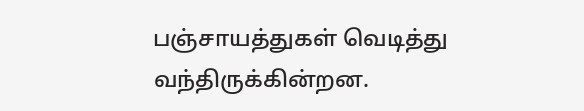பஞ்சாயத்துகள் வெடித்து வந்திருக்கின்றன.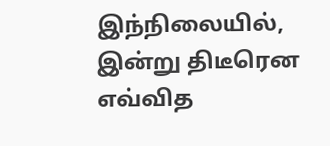இந்நிலையில், இன்று திடீரென எவ்வித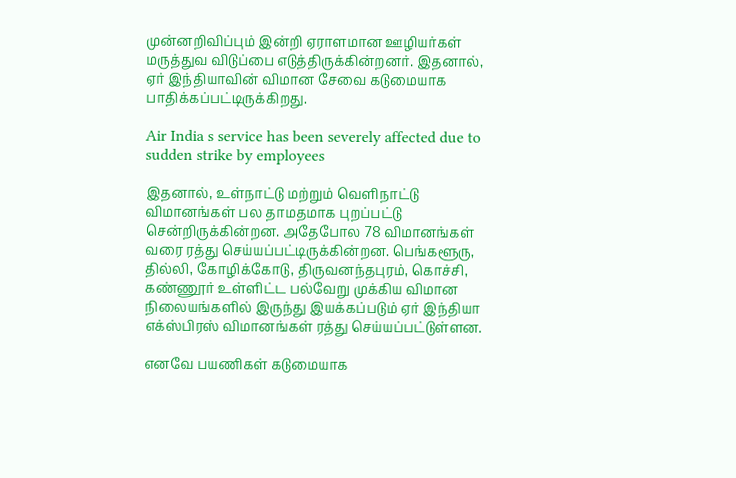முன்னறிவிப்பும் இன்றி ஏராளமான ஊழியர்கள் மருத்துவ விடுப்பை எடுத்திருக்கின்றனர். இதனால், ஏர் இந்தியாவின் விமான சேவை கடுமையாக பாதிக்கப்பட்டிருக்கிறது.

Air India s service has been severely affected due to sudden strike by employees

இதனால், உள்நாட்டு மற்றும் வெளிநாட்டு விமானங்கள் பல தாமதமாக புறப்பட்டு சென்றிருக்கின்றன. அதேபோல 78 விமானங்கள் வரை ரத்து செய்யப்பட்டிருக்கின்றன. பெங்களூரு, தில்லி, கோழிக்கோடு, திருவனந்தபுரம், கொச்சி, கண்ணூர் உள்ளிட்ட பல்வேறு முக்கிய விமான நிலையங்களில் இருந்து இயக்கப்படும் ஏர் இந்தியா எக்ஸ்பிரஸ் விமானங்கள் ரத்து செய்யப்பட்டுள்ளன.

எனவே பயணிகள் கடுமையாக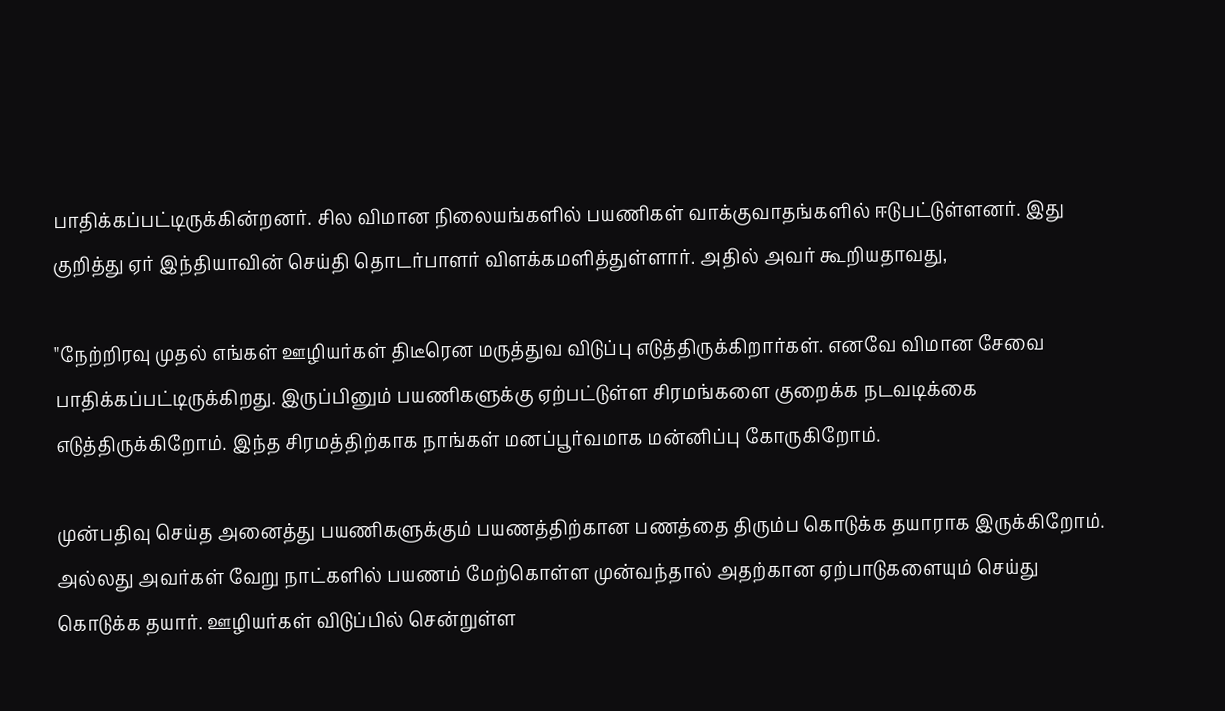பாதிக்கப்பட்டிருக்கின்றனர். சில விமான நிலையங்களில் பயணிகள் வாக்குவாதங்களில் ஈடுபட்டுள்ளனர். இது குறித்து ஏர் இந்தியாவின் செய்தி தொடர்பாளர் விளக்கமளித்துள்ளார். அதில் அவர் கூறியதாவது,

"நேற்றிரவு முதல் எங்கள் ஊழியர்கள் திடீரென மருத்துவ விடுப்பு எடுத்திருக்கிறார்கள். எனவே விமான சேவை பாதிக்கப்பட்டிருக்கிறது. இருப்பினும் பயணிகளுக்கு ஏற்பட்டுள்ள சிரமங்களை குறைக்க நடவடிக்கை எடுத்திருக்கிறோம். இந்த சிரமத்திற்காக நாங்கள் மனப்பூர்வமாக மன்னிப்பு கோருகிறோம்.

முன்பதிவு செய்த அனைத்து பயணிகளுக்கும் பயணத்திற்கான பணத்தை திரும்ப கொடுக்க தயாராக இருக்கிறோம். அல்லது அவர்கள் வேறு நாட்களில் பயணம் மேற்கொள்ள முன்வந்தால் அதற்கான ஏற்பாடுகளையும் செய்து கொடுக்க தயார். ஊழியர்கள் விடுப்பில் சென்றுள்ள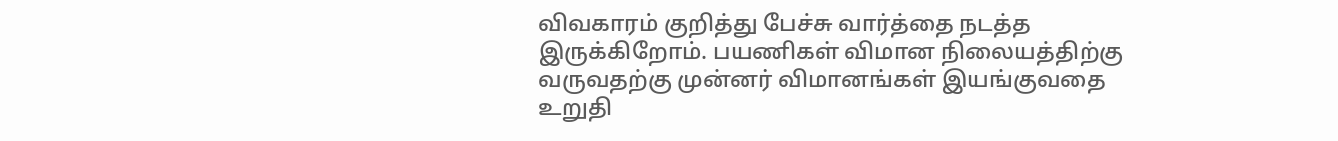விவகாரம் குறித்து பேச்சு வார்த்தை நடத்த இருக்கிறோம். பயணிகள் விமான நிலையத்திற்கு வருவதற்கு முன்னர் விமானங்கள் இயங்குவதை உறுதி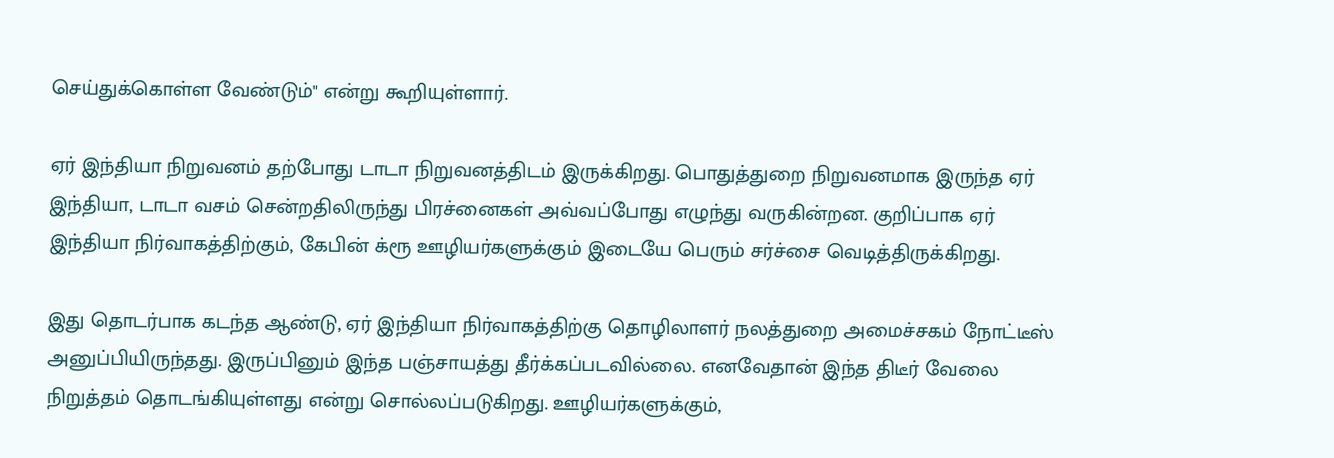செய்துக்கொள்ள வேண்டும்" என்று கூறியுள்ளார்.

ஏர் இந்தியா நிறுவனம் தற்போது டாடா நிறுவனத்திடம் இருக்கிறது. பொதுத்துறை நிறுவனமாக இருந்த ஏர் இந்தியா, டாடா வசம் சென்றதிலிருந்து பிரச்னைகள் அவ்வப்போது எழுந்து வருகின்றன. குறிப்பாக ஏர் இந்தியா நிர்வாகத்திற்கும், கேபின் க்ரூ ஊழியர்களுக்கும் இடையே பெரும் சர்ச்சை வெடித்திருக்கிறது.

இது தொடர்பாக கடந்த ஆண்டு, ஏர் இந்தியா நிர்வாகத்திற்கு தொழிலாளர் நலத்துறை அமைச்சகம் நோட்டீஸ் அனுப்பியிருந்தது. இருப்பினும் இந்த பஞ்சாயத்து தீர்க்கப்படவில்லை. எனவேதான் இந்த திடீர் வேலை நிறுத்தம் தொடங்கியுள்ளது என்று சொல்லப்படுகிறது. ஊழியர்களுக்கும்,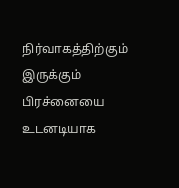நிர்வாகத்திற்கும் இருக்கும் பிரச்னையை உடனடியாக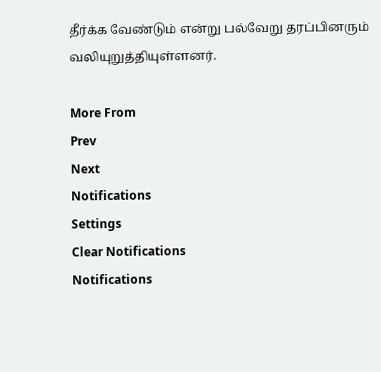தீர்க்க வேண்டும் என்று பல்வேறு தரப்பினரும் வலியுறுத்தியுள்ளனர்.

More From
Prev
Next
Notifications
Settings
Clear Notifications
Notifications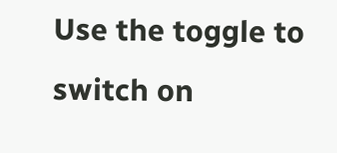Use the toggle to switch on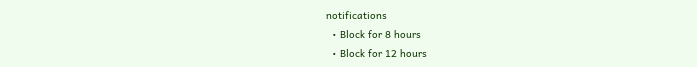notifications
  • Block for 8 hours
  • Block for 12 hours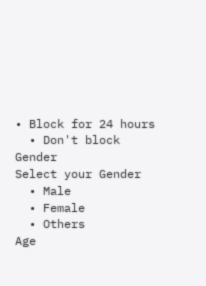• Block for 24 hours
  • Don't block
Gender
Select your Gender
  • Male
  • Female
  • Others
Age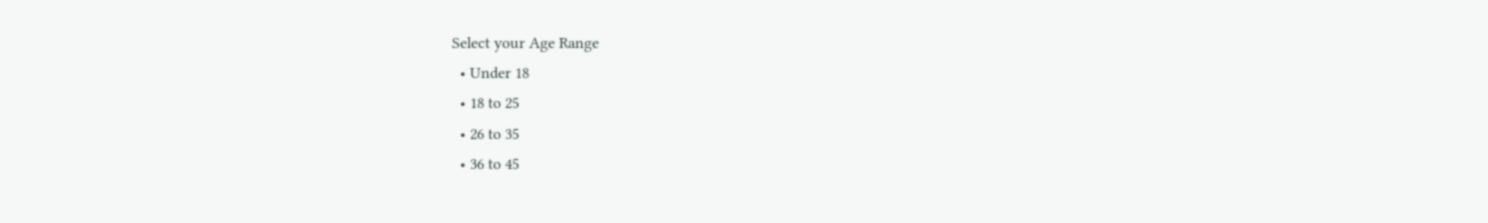Select your Age Range
  • Under 18
  • 18 to 25
  • 26 to 35
  • 36 to 45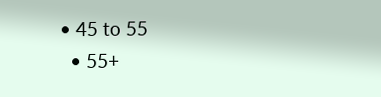• 45 to 55
  • 55+